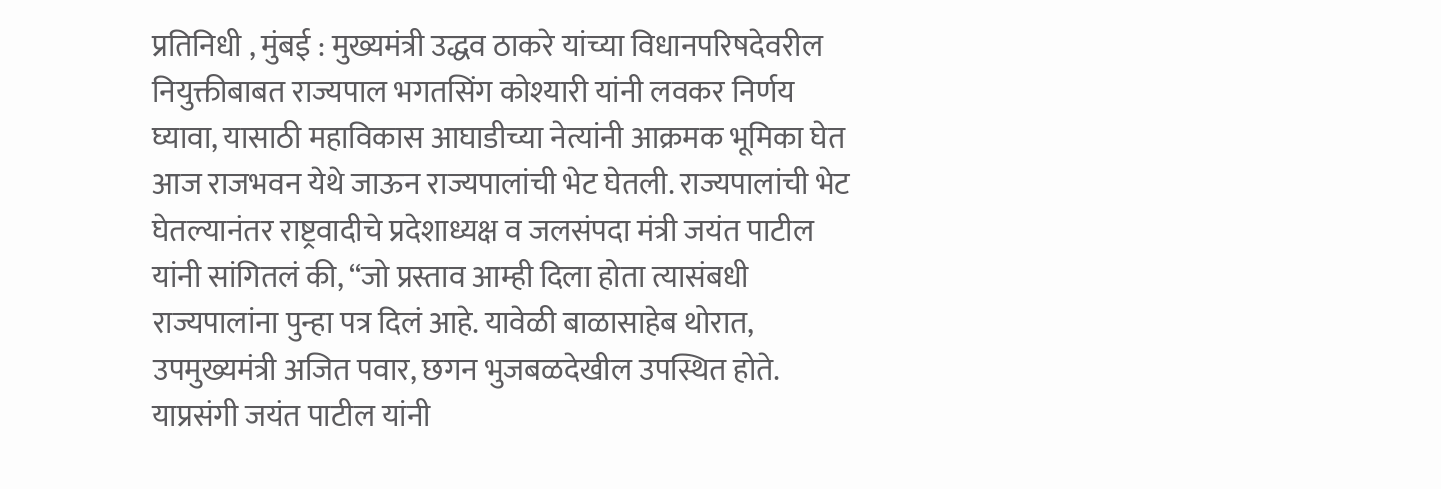प्रतिनिधी , मुंबई : मुख्यमंत्री उद्धव ठाकरे यांच्या विधानपरिषदेवरील नियुक्तीबाबत राज्यपाल भगतसिंग कोश्यारी यांनी लवकर निर्णय घ्यावा, यासाठी महाविकास आघाडीच्या नेत्यांनी आक्रमक भूमिका घेत आज राजभवन येथे जाऊन राज्यपालांची भेट घेतली. राज्यपालांची भेट घेतल्यानंतर राष्ट्रवादीचे प्रदेशाध्यक्ष व जलसंपदा मंत्री जयंत पाटील यांनी सांगितलं की, “जो प्रस्ताव आम्ही दिला होता त्यासंबधी राज्यपालांना पुन्हा पत्र दिलं आहे. यावेळी बाळासाहेब थोरात, उपमुख्यमंत्री अजित पवार, छगन भुजबळदेखील उपस्थित होते.
याप्रसंगी जयंत पाटील यांनी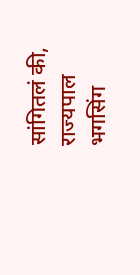सांगितलं की, राज्यपाल भगसिंग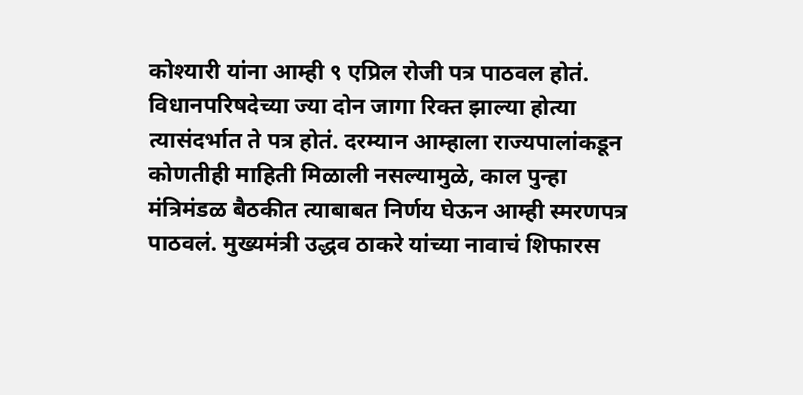कोश्यारी यांना आम्ही ९ एप्रिल रोजी पत्र पाठवल होतं. विधानपरिषदेच्या ज्या दोन जागा रिक्त झाल्या होत्या त्यासंदर्भात ते पत्र होतं. दरम्यान आम्हाला राज्यपालांकडून कोणतीही माहिती मिळाली नसल्यामुळे, काल पुन्हा मंत्रिमंडळ बैठकीत त्याबाबत निर्णय घेऊन आम्ही स्मरणपत्र पाठवलं. मुख्यमंत्री उद्धव ठाकरे यांच्या नावाचं शिफारस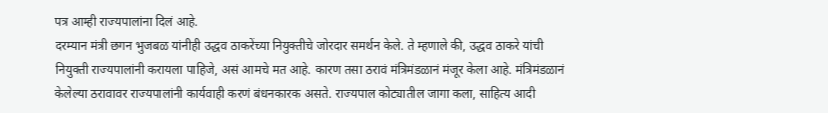पत्र आम्ही राज्यपालांना दिलं आहे.
दरम्यान मंत्री छगन भुजबळ यांनीही उद्धव ठाकरेंच्या नियुक्तीचे जोरदार समर्थन केले. ते म्हणाले की, उद्धव ठाकरे यांची नियुक्ती राज्यपालांनी करायला पाहिजे, असं आमचे मत आहे. कारण तसा ठरावं मंत्रिमंडळानं मंजूर केला आहे. मंत्रिमंडळानं केलेल्या ठरावावर राज्यपालांनी कार्यवाही करणं बंधनकारक असते. राज्यपाल कोट्यातील जागा कला, साहित्य आदी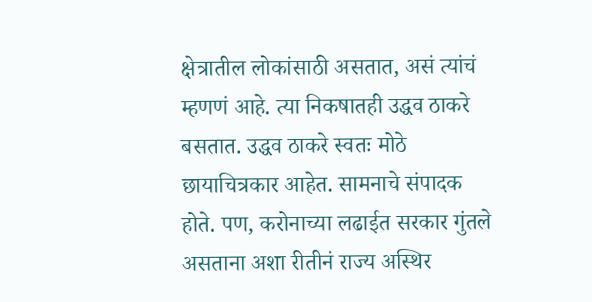क्षेत्रातील लोकांसाठी असतात, असं त्यांचं म्हणणं आहे. त्या निकषातही उद्धव ठाकरे बसतात. उद्धव ठाकरे स्वतः मोठे छायाचित्रकार आहेत. सामनाचे संपादक होते. पण, करोनाच्या लढाईत सरकार गुंतले असताना अशा रीतीनं राज्य अस्थिर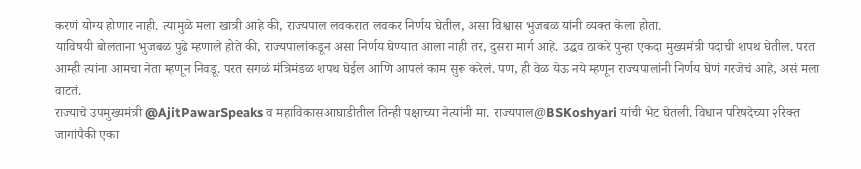करणं योग्य होणार नाही. त्यामुळे मला खात्री आहे की, राज्यपाल लवकरात लवकर निर्णय घेतील, असा विश्वास भुजबळ यांनी व्यक्त केला होता.
याविषयी बोलताना भुजबळ पुढे म्हणाले होते की, राज्यपालांकडून असा निर्णय घेण्यात आला नाही तर, दुसरा मार्ग आहे. उद्धव ठाकरे पुन्हा एकदा मुख्यमंत्री पदाची शपथ घेतील. परत आम्ही त्यांना आमचा नेता म्हणून निवडू. परत सगळं मंत्रिमंडळ शपथ घेईल आणि आपलं काम सुरू करेलं. पण, ही वेळ येऊ नये म्हणून राज्यपालांनी निर्णय घेणं गरजेचं आहे, असं मला वाटतं.
राज्याचे उपमुख्यमंत्री @AjitPawarSpeaks व महाविकासआघाडीतील तिन्ही पक्षाच्या नेत्यांनी मा. राज्यपाल@BSKoshyari यांची भेट घेतली. विधान परिषदेच्या २रिक्त जागांपैकी एका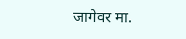जागेवर मा.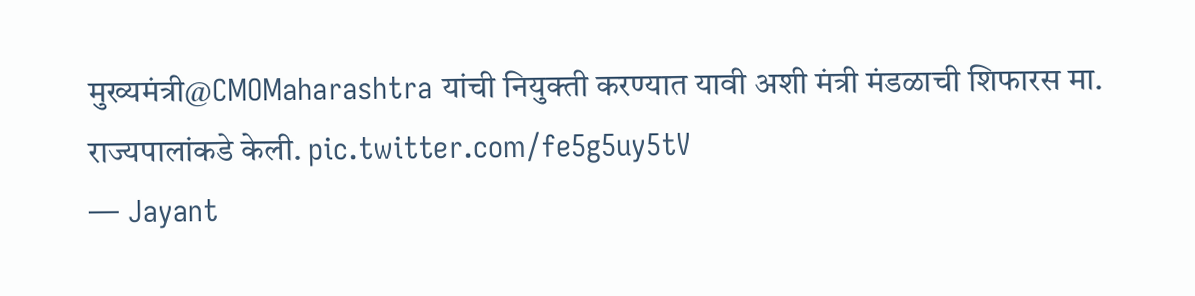मुख्यमंत्री@CMOMaharashtra यांची नियुक्ती करण्यात यावी अशी मंत्री मंडळाची शिफारस मा. राज्यपालांकडे केली. pic.twitter.com/fe5g5uy5tV
— Jayant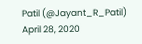Patil (@Jayant_R_Patil) April 28, 2020